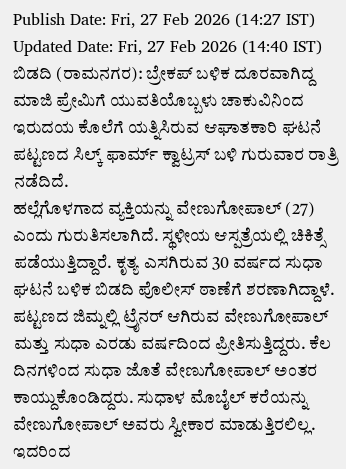Publish Date: Fri, 27 Feb 2026 (14:27 IST)
Updated Date: Fri, 27 Feb 2026 (14:40 IST)
ಬಿಡದಿ (ರಾಮನಗರ): ಬ್ರೇಕಪ್ ಬಳಿಕ ದೂರವಾಗಿದ್ದ ಮಾಜಿ ಪ್ರೇಮಿಗೆ ಯುವತಿಯೊಬ್ಬಳು ಚಾಕುವಿನಿಂದ ಇರುದಯ ಕೊಲೆಗೆ ಯತ್ನಿಸಿರುವ ಆಘಾತಕಾರಿ ಘಟನೆ ಪಟ್ಟಣದ ಸಿಲ್ಕ್ ಫಾರ್ಮ್ ಕ್ವಾಟ್ರಸ್ ಬಳಿ ಗುರುವಾರ ರಾತ್ರಿ ನಡೆದಿದೆ.
ಹಲ್ಲೆಗೊಳಗಾದ ವ್ಯಕ್ತಿಯನ್ನು ವೇಣುಗೋಪಾಲ್ (27) ಎಂದು ಗುರುತಿಸಲಾಗಿದೆ. ಸ್ಥಳೀಯ ಆಸ್ಪತ್ರೆಯಲ್ಲಿ ಚಿಕಿತ್ಸೆ ಪಡೆಯುತ್ತಿದ್ದಾರೆ. ಕೃತ್ಯ ಎಸಗಿರುವ 30 ವರ್ಷದ ಸುಧಾ ಘಟನೆ ಬಳಿಕ ಬಿಡದಿ ಪೊಲೀಸ್ ಠಾಣೆಗೆ ಶರಣಾಗಿದ್ದಾಳೆ.
ಪಟ್ಟಣದ ಜಿಮ್ನಲ್ಲಿ ಟ್ರೈನರ್ ಆಗಿರುವ ವೇಣುಗೋಪಾಲ್ ಮತ್ತು ಸುಧಾ ಎರಡು ವರ್ಷದಿಂದ ಪ್ರೀತಿಸುತ್ತಿದ್ದರು. ಕೆಲ ದಿನಗಳಿಂದ ಸುಧಾ ಜೊತೆ ವೇಣುಗೋಪಾಲ್ ಅಂತರ ಕಾಯ್ದುಕೊಂಡಿದ್ದರು. ಸುಧಾಳ ಮೊಬೈಲ್ ಕರೆಯನ್ನು ವೇಣುಗೋಪಾಲ್ ಅವರು ಸ್ವೀಕಾರ ಮಾಡುತ್ತಿರಲಿಲ್ಲ.
ಇದರಿಂದ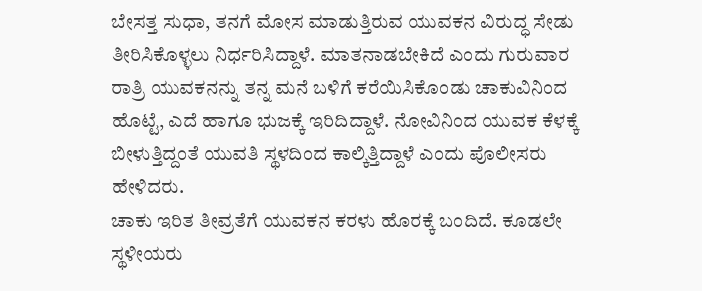ಬೇಸತ್ತ ಸುಧಾ, ತನಗೆ ಮೋಸ ಮಾಡುತ್ತಿರುವ ಯುವಕನ ವಿರುದ್ಧ ಸೇಡು ತೀರಿಸಿಕೊಳ್ಳಲು ನಿರ್ಧರಿಸಿದ್ದಾಳೆ. ಮಾತನಾಡಬೇಕಿದೆ ಎಂದು ಗುರುವಾರ ರಾತ್ರಿ ಯುವಕನನ್ನು ತನ್ನ ಮನೆ ಬಳಿಗೆ ಕರೆಯಿಸಿಕೊಂಡು ಚಾಕುವಿನಿಂದ ಹೊಟ್ಟೆ, ಎದೆ ಹಾಗೂ ಭುಜಕ್ಕೆ ಇರಿದಿದ್ದಾಳೆ. ನೋವಿನಿಂದ ಯುವಕ ಕೆಳಕ್ಕೆ ಬೀಳುತ್ತಿದ್ದಂತೆ ಯುವತಿ ಸ್ಥಳದಿಂದ ಕಾಲ್ಕಿತ್ತಿದ್ದಾಳೆ ಎಂದು ಪೊಲೀಸರು ಹೇಳಿದರು.
ಚಾಕು ಇರಿತ ತೀವ್ರತೆಗೆ ಯುವಕನ ಕರಳು ಹೊರಕ್ಕೆ ಬಂದಿದೆ. ಕೂಡಲೇ ಸ್ಥಳೀಯರು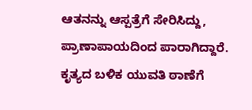ಆತನನ್ನು ಆಸ್ಪತ್ರೆಗೆ ಸೇರಿಸಿದ್ದು, ಪ್ರಾಣಾಪಾಯದಿಂದ ಪಾರಾಗಿದ್ದಾರೆ. ಕೃತ್ಯದ ಬಳಿಕ ಯುವತಿ ಠಾಣೆಗೆ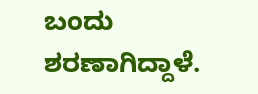ಬಂದು ಶರಣಾಗಿದ್ದಾಳೆ.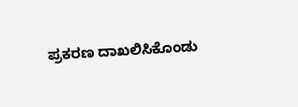ಪ್ರಕರಣ ದಾಖಲಿಸಿಕೊಂಡು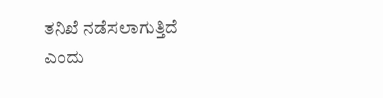ತನಿಖೆ ನಡೆಸಲಾಗುತ್ತಿದೆ ಎಂದು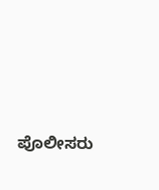ಪೊಲೀಸರು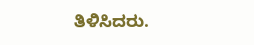ತಿಳಿಸಿದರು.